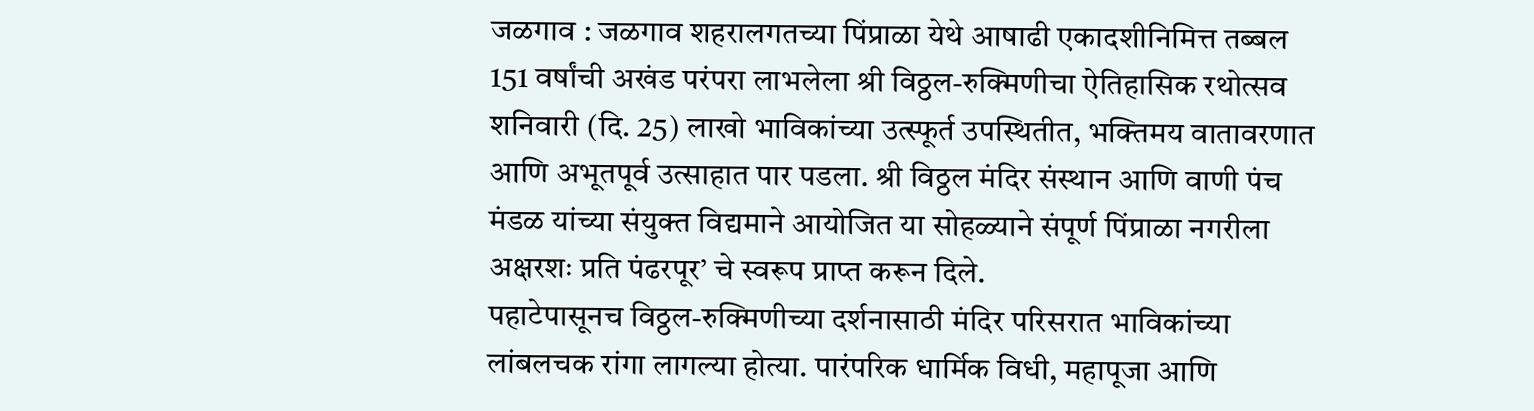जळगाव : जळगाव शहरालगतच्या पिंप्राळा येथे आषाढी एकादशीनिमित्त तब्बल 151 वर्षांची अखंड परंपरा लाभलेला श्री विठ्ठल-रुक्मिणीचा ऐतिहासिक रथोत्सव शनिवारी (दि. 25) लाखो भाविकांच्या उत्स्फूर्त उपस्थितीत, भक्तिमय वातावरणात आणि अभूतपूर्व उत्साहात पार पडला. श्री विठ्ठल मंदिर संस्थान आणि वाणी पंच मंडळ यांच्या संयुक्त विद्यमाने आयोजित या सोहळ्याने संपूर्ण पिंप्राळा नगरीला अक्षरशः प्रति पंढरपूर’ चे स्वरूप प्राप्त करून दिले.
पहाटेपासूनच विठ्ठल-रुक्मिणीच्या दर्शनासाठी मंदिर परिसरात भाविकांच्या लांबलचक रांगा लागल्या होत्या. पारंपरिक धार्मिक विधी, महापूजा आणि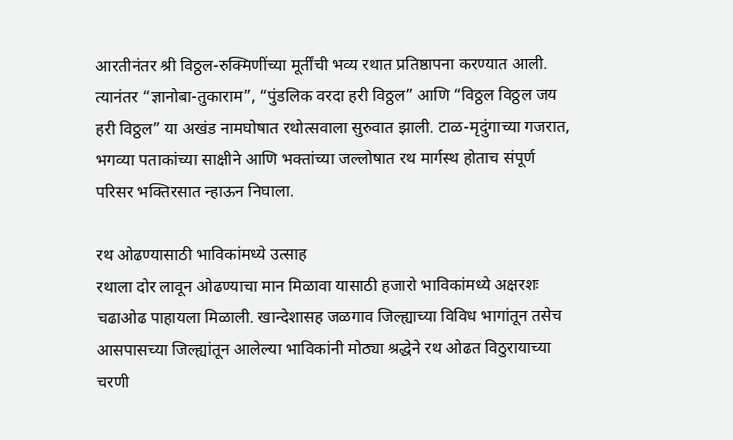आरतीनंतर श्री विठ्ठल-रुक्मिणींच्या मूर्तींची भव्य रथात प्रतिष्ठापना करण्यात आली. त्यानंतर “ज्ञानोबा-तुकाराम”, “पुंडलिक वरदा हरी विठ्ठल” आणि “विठ्ठल विठ्ठल जय हरी विठ्ठल” या अखंड नामघोषात रथोत्सवाला सुरुवात झाली. टाळ-मृदुंगाच्या गजरात, भगव्या पताकांच्या साक्षीने आणि भक्तांच्या जल्लोषात रथ मार्गस्थ होताच संपूर्ण परिसर भक्तिरसात न्हाऊन निघाला.

रथ ओढण्यासाठी भाविकांमध्ये उत्साह
रथाला दोर लावून ओढण्याचा मान मिळावा यासाठी हजारो भाविकांमध्ये अक्षरशः चढाओढ पाहायला मिळाली. खान्देशासह जळगाव जिल्ह्याच्या विविध भागांतून तसेच आसपासच्या जिल्ह्यांतून आलेल्या भाविकांनी मोठ्या श्रद्धेने रथ ओढत विठुरायाच्या चरणी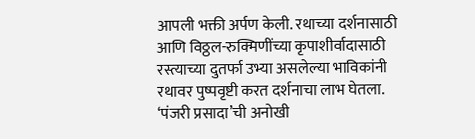आपली भक्ती अर्पण केली. रथाच्या दर्शनासाठी आणि विठ्ठल-रुक्मिणींच्या कृपाशीर्वादासाठी रस्त्याच्या दुतर्फा उभ्या असलेल्या भाविकांनी रथावर पुष्पवृष्टी करत दर्शनाचा लाभ घेतला.
‘पंजरी प्रसादा’ची अनोखी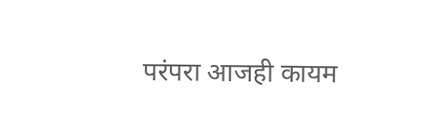परंपरा आजही कायम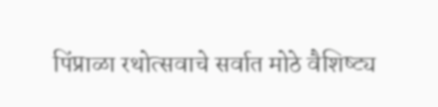पिंप्राळा रथोत्सवाचे सर्वात मोठे वैशिष्ट्य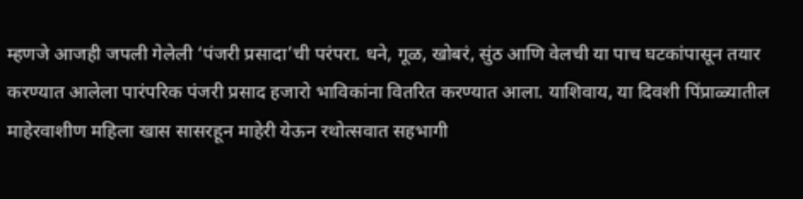म्हणजे आजही जपली गेलेली ‘पंजरी प्रसादा’ची परंपरा. धने, गूळ, खोबरं, सुंठ आणि वेलची या पाच घटकांपासून तयार करण्यात आलेला पारंपरिक पंजरी प्रसाद हजारो भाविकांना वितरित करण्यात आला. याशिवाय, या दिवशी पिंप्राळ्यातील माहेरवाशीण महिला खास सासरहून माहेरी येऊन रथोत्सवात सहभागी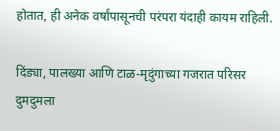होतात, ही अनेक वर्षांपासूनची परंपरा यंदाही कायम राहिली.

दिंड्या, पालख्या आणि टाळ-मृदुंगाच्या गजरात परिसर दुमदुमला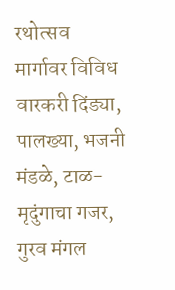रथोत्सव मार्गावर विविध वारकरी दिंड्या, पालख्या, भजनी मंडळे, टाळ-मृदुंगाचा गजर, गुरव मंगल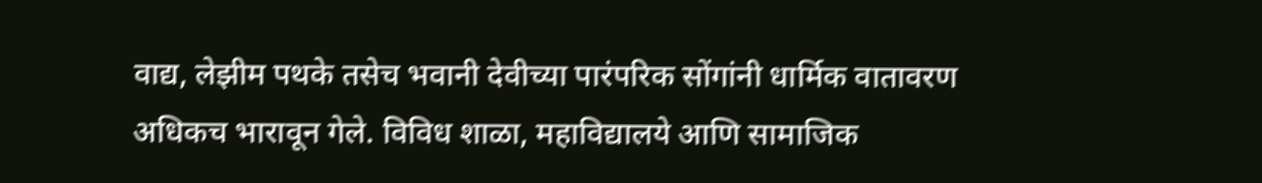वाद्य, लेझीम पथके तसेच भवानी देवीच्या पारंपरिक सोंगांनी धार्मिक वातावरण अधिकच भारावून गेले. विविध शाळा, महाविद्यालये आणि सामाजिक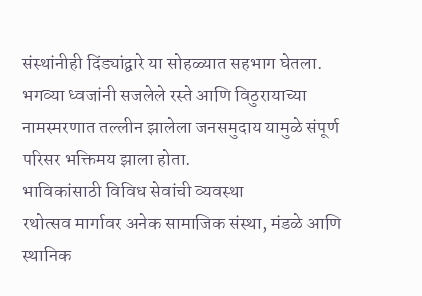संस्थांनीही दिंड्यांद्वारे या सोहळ्यात सहभाग घेतला. भगव्या ध्वजांनी सजलेले रस्ते आणि विठुरायाच्या नामस्मरणात तल्लीन झालेला जनसमुदाय यामुळे संपूर्ण परिसर भक्तिमय झाला होता.
भाविकांसाठी विविध सेवांची व्यवस्था
रथोत्सव मार्गावर अनेक सामाजिक संस्था, मंडळे आणि स्थानिक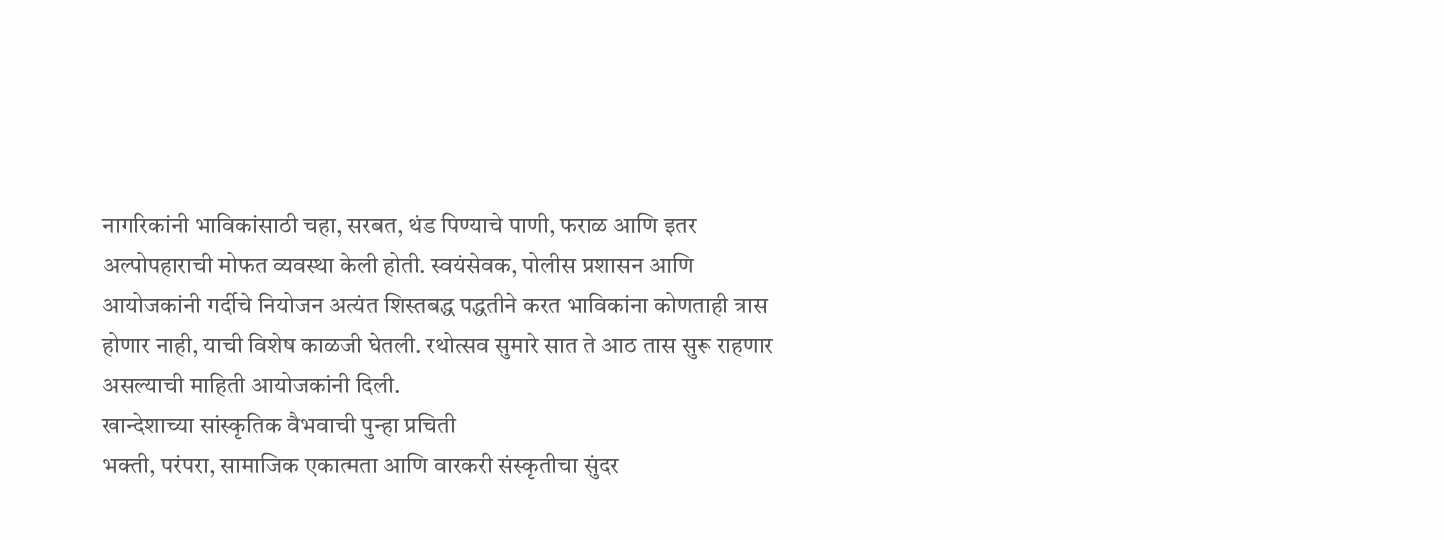नागरिकांनी भाविकांसाठी चहा, सरबत, थंड पिण्याचे पाणी, फराळ आणि इतर अल्पोपहाराची मोफत व्यवस्था केली होती. स्वयंसेवक, पोलीस प्रशासन आणि आयोजकांनी गर्दीचे नियोजन अत्यंत शिस्तबद्ध पद्धतीने करत भाविकांना कोणताही त्रास होणार नाही, याची विशेष काळजी घेतली. रथोत्सव सुमारे सात ते आठ तास सुरू राहणार असल्याची माहिती आयोजकांनी दिली.
खान्देशाच्या सांस्कृतिक वैभवाची पुन्हा प्रचिती
भक्ती, परंपरा, सामाजिक एकात्मता आणि वारकरी संस्कृतीचा सुंदर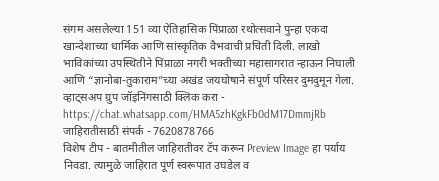संगम असलेल्या 151 व्या ऐतिहासिक पिंप्राळा रथोत्सवाने पुन्हा एकदा खान्देशाच्या धार्मिक आणि सांस्कृतिक वैभवाची प्रचिती दिली. लाखो भाविकांच्या उपस्थितीने पिंप्राळा नगरी भक्तीच्या महासागरात न्हाऊन निघाली आणि “ज्ञानोबा-तुकाराम”च्या अखंड जयघोषाने संपूर्ण परिसर दुमदुमून गेला.
व्हाट्सअप ग्रुप जॉइनिंगसाठी क्लिक करा -
https://chat.whatsapp.com/HMA5zhKgkFb0dM17DmmjRb
जाहिरातीसाठी संपर्क - 7620878766
विशेष टीप - बातमीतील जाहिरातीवर टॅप करून Preview Image हा पर्याय निवडा. त्यामुळे जाहिरात पूर्ण स्वरूपात उघडेल व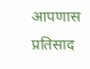आपणास प्रतिसाद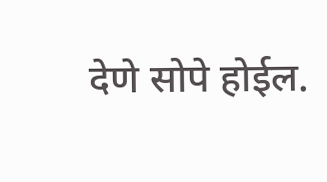देणे सोपे होईल.